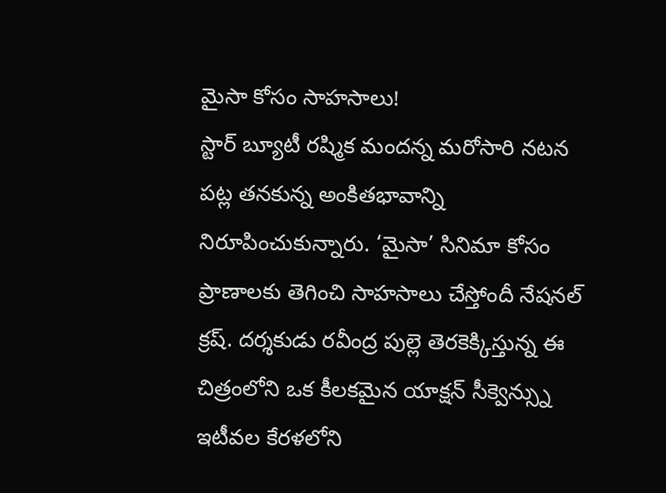మైసా కోసం సాహసాలు!
స్టార్ బ్యూటీ రష్మిక మందన్న మరోసారి నటన పట్ల తనకున్న అంకితభావాన్ని నిరూపించుకున్నారు. ‘మైసా’ సినిమా కోసం ప్రాణాలకు తెగించి సాహసాలు చేస్తోందీ నేషనల్ క్రష్. దర్శకుడు రవీంద్ర పుల్లె తెరకెక్కిస్తున్న ఈ చిత్రంలోని ఒక కీలకమైన యాక్షన్ సీక్వెన్స్ను ఇటీవల కేరళలోని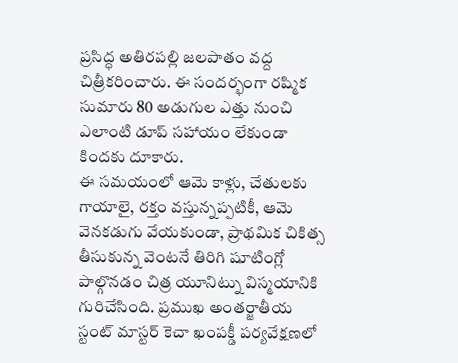ప్రసిద్ధ అతిరపల్లి జలపాతం వద్ద చిత్రీకరించారు. ఈ సందర్భంగా రష్మిక సుమారు 80 అడుగుల ఎత్తు నుంచి ఎలాంటి డూప్ సహాయం లేకుండా కిందకు దూకారు.
ఈ సమయంలో ఆమె కాళ్లు, చేతులకు గాయాలై, రక్తం వస్తున్నప్పటికీ, ఆమె వెనకడుగు వేయకుండా, ప్రాథమిక చికిత్స తీసుకున్న వెంటనే తిరిగి షూటింగ్లో పాల్గొనడం చిత్ర యూనిట్ను విస్మయానికి గురిచేసింది. ప్రముఖ అంతర్జాతీయ స్టంట్ మాస్టర్ కెచా ఖంపక్డీ పర్యవేక్షణలో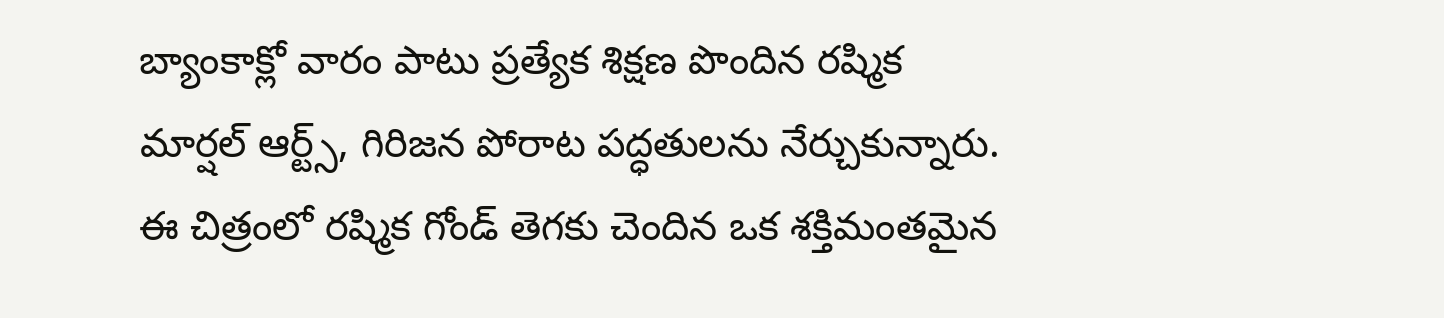బ్యాంకాక్లో వారం పాటు ప్రత్యేక శిక్షణ పొందిన రష్మిక మార్షల్ ఆర్ట్స్, గిరిజన పోరాట పద్ధతులను నేర్చుకున్నారు. ఈ చిత్రంలో రష్మిక గోండ్ తెగకు చెందిన ఒక శక్తిమంతమైన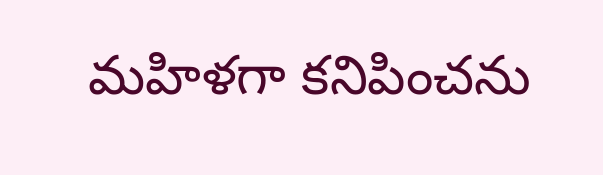మహిళగా కనిపించను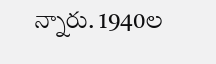న్నారు. 1940ల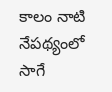కాలం నాటి నేపథ్యంలో సాగే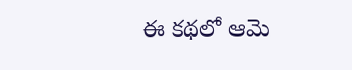ఈ కథలో ఆమె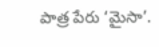పాత్ర పేరు ‘మైసా’.